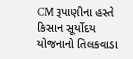CM રૂપાણીના હસ્તે કિસાન સૂર્યોદય યોજનાનો તિલકવાડા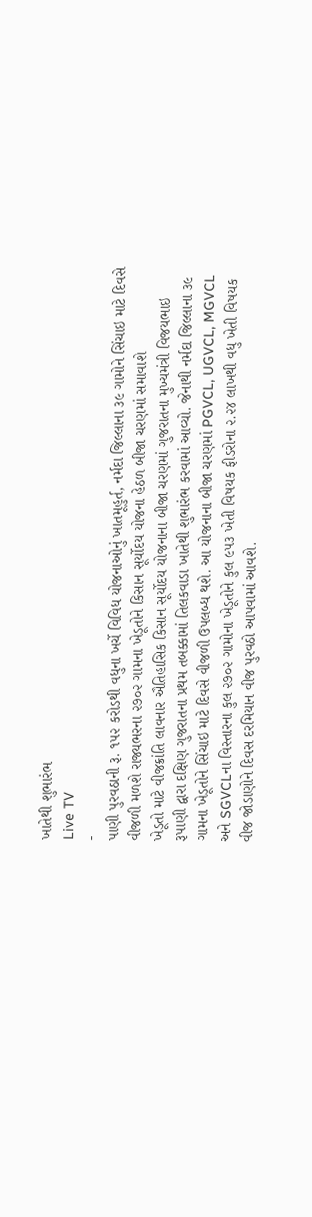ખાતેથી શુભારંભ
Live TV
-
પાણી પુરવઠાની રૂ. ૧૫૨ કરોડથી વધુના ખર્ચે વિવિધ યોજનાઓનું ખાતમૂહુર્ત, નર્મદા જિલ્લાના ૩૯ ગામોને સિંચાઇ માટે દિવસે વીજળી મળશે રાજ્યભરના ૨૭૦૨ ગામના ખેડૂતોને કિસાન સૂર્યોદય યોજના હેઠળ બીજા ચરણમાં સમાવાશે
ખેડૂતો માટે વીજક્રાંતિ લાવનાર ઐતિહાસિક કિસાન સૂર્યોદય યોજનાના બીજા ચરણમાં ગુજરાતના મુખ્યમંત્રી વિજયભાઇ રૂપાણી દ્વારા દક્ષિણ ગુજરાતના પ્રથમ તબક્કામાં તિલકવાડા ખાતેથી શુભારંભ કરવામાં આવ્યો. જેનાથી નર્મદા જિલ્લાના ૩૯ ગામના ખેડૂતોને સિંચાઇ માટે દિવસે વીજળી ઉપલબ્ધ થશે. આ યોજનાના બીજા ચરણમાં PGVCL, UGVCL, MGVCL અને SGVCLના વિસ્તારના કુલ ૨૭૦૨ ગામોના ખેડૂતોને કુલ ૯૫૩ ખેતી વિષયક ફીડરોના ૨.૨૪ લાખથી વધુ ખેતી વિષયક વીજ જોડાણોને દિવસ દરમિયાન વીજ પુરવઠો આપવામાં આવશે.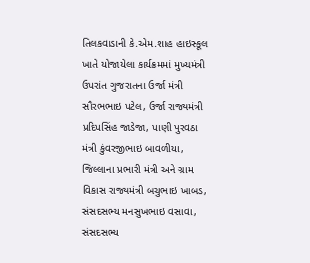તિલકવાડાની કે.એમ.શાહ હાઇસ્કૂલ ખાતે યોજાયેલા કાર્યક્રમમાં મુખ્યમંત્રી ઉપરાંત ગુજરાતના ઉર્જા મંત્રી સૌરભભાઇ પટેલ, ઉર્જા રાજ્યમંત્રી પ્રદિપસિંહ જાડેજા, પાણી પુરવઠા મંત્રી કુંવરજીભાઇ બાવળીયા, જિલ્લાના પ્રભારી મંત્રી અને ગ્રામ વિકાસ રાજ્યમંત્રી બચુભાઇ ખાબડ, સંસદસભ્ય મનસુખભાઇ વસાવા, સંસદસભ્ય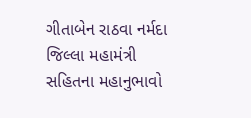ગીતાબેન રાઠવા નર્મદા જિલ્લા મહામંત્રી સહિતના મહાનુભાવો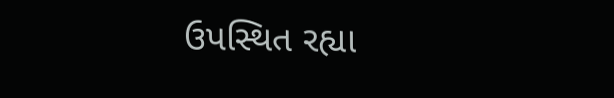ઉપસ્થિત રહ્યા